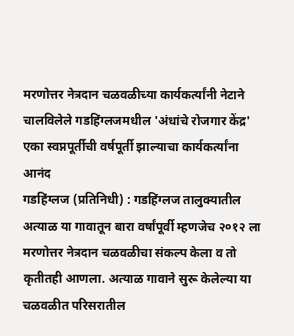मरणोत्तर नेत्रदान चळवळीच्या कार्यकर्त्यांनी नेटाने चालविलेले गडहिंग्लजमधील 'अंधांचे रोजगार केंद्र'
एका स्वप्नपूर्तीची वर्षपूर्ती झाल्याचा कार्यकर्त्यांना आनंद
गडहिंग्लज (प्रतिनिधी) : गडहिंग्लज तालुक्यातील अत्याळ या गावातून बारा वर्षांपूर्वी म्हणजेच २०१२ ला मरणोत्तर नेत्रदान चळवळीचा संकल्प केला व तो कृतीतही आणला. अत्याळ गावाने सुरू केलेल्या या चळवळीत परिसरातील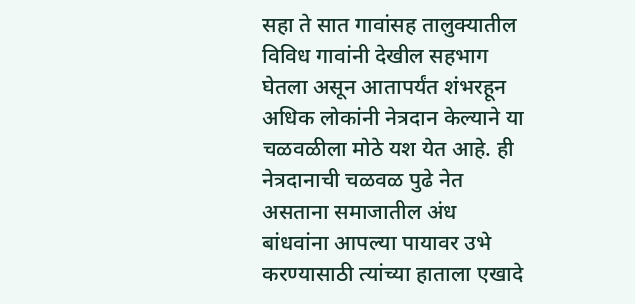सहा ते सात गावांसह तालुक्यातील विविध गावांनी देखील सहभाग घेतला असून आतापर्यंत शंभरहून अधिक लोकांनी नेत्रदान केल्याने या चळवळीला मोठे यश येत आहे. ही नेत्रदानाची चळवळ पुढे नेत असताना समाजातील अंध बांधवांना आपल्या पायावर उभे करण्यासाठी त्यांच्या हाताला एखादे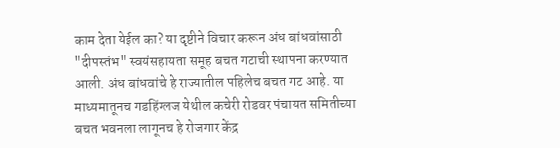काम देता येईल का? या दृष्टीने विचार करून अंध बांधवांसाठी "दीपस्तंभ" स्वयंसहायता समूह बचत गटाची स्थापना करण्यात आली. अंध बांधवांचे हे राज्यातील पहिलेच बचत गट आहे. या माध्यमातूनच गडहिंग्लज येथील कचेरी रोडवर पंचायत समितीच्या बचत भवनला लागूनच हे रोजगार केंद्र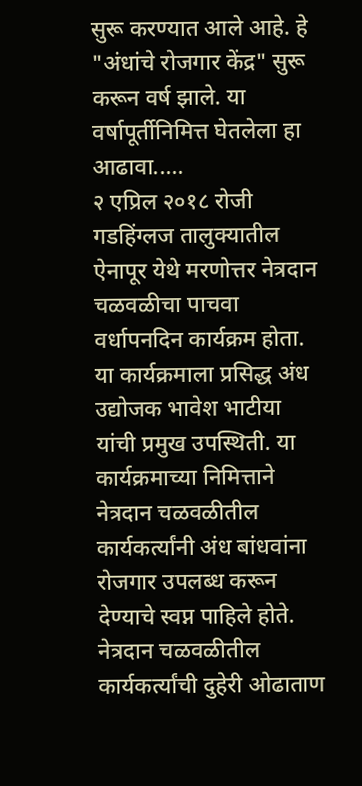सुरू करण्यात आले आहे. हे "अंधांचे रोजगार केंद्र" सुरू करून वर्ष झाले. या वर्षापूर्तीनिमित्त घेतलेला हा आढावा.....
२ एप्रिल २०१८ रोजी गडहिंग्लज तालुक्यातील ऐनापूर येथे मरणोत्तर नेत्रदान चळवळीचा पाचवा वर्धापनदिन कार्यक्रम होता. या कार्यक्रमाला प्रसिद्ध अंध उद्योजक भावेश भाटीया यांची प्रमुख उपस्थिती. या कार्यक्रमाच्या निमित्ताने नेत्रदान चळवळीतील कार्यकर्त्यांनी अंध बांधवांना रोजगार उपलब्ध करून देण्याचे स्वप्न पाहिले होते. नेत्रदान चळवळीतील कार्यकर्त्यांची दुहेरी ओढाताण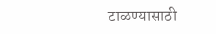टाळण्यासाठी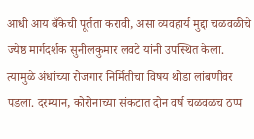आधी आय बँकेची पूर्तता करावी, असा व्यवहार्य मुद्दा चळवळीचे ज्येष्ठ मार्गदर्शक सुनीलकुमार लवटे यांनी उपस्थित केला. त्यामुळे अंधांच्या रोजगार निर्मितीचा विषय थोडा लांबणीवर पडला. दरम्यान, कोरोनाच्या संकटात दोन वर्ष चळवळच ठप्प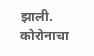झाली. कोरोनाचा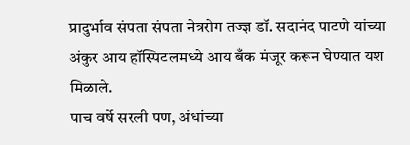प्रादुर्भाव संपता संपता नेत्ररोग तज्ज्ञ डॉ. सदानंद पाटणे यांच्या अंकुर आय हॉस्पिटलमध्ये आय बँक मंजूर करून घेण्यात यश मिळाले.
पाच वर्षे सरली पण, अंधांच्या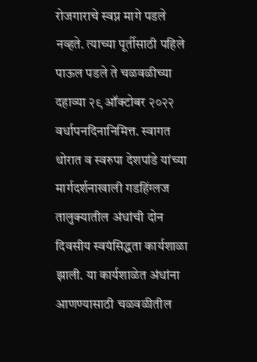रोजगाराचे स्वप्न मागे पडले नव्हते. त्याच्या पूर्तीसाठी पहिले पाऊल पडले ते चळवळीच्या दहाव्या २९ ऑक्टोबर २०२२ वर्धापनदिनानिमित्त. स्वागत थोरात व स्वरुपा देशपांडे यांच्या मार्गदर्शनाखाली गडहिंग्लज तालुक्यातील अंधांची दोन दिवसीय स्वयंसिद्धता कार्यशाळा झाली. या कार्यशाळेत अंधांना आणण्यासाठी चळवळीतील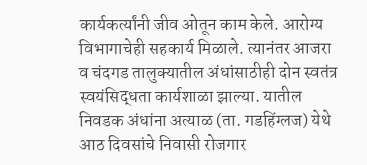कार्यकर्त्यांनी जीव ओतून काम केले. आरोग्य विभागाचेही सहकार्य मिळाले. त्यानंतर आजरा व चंदगड तालुक्यातील अंधांसाठीही दोन स्वतंत्र स्वयंसिद्धता कार्यशाळा झाल्या. यातील निवडक अंधांना अत्याळ (ता. गडहिंग्लज) येथे आठ दिवसांचे निवासी रोजगार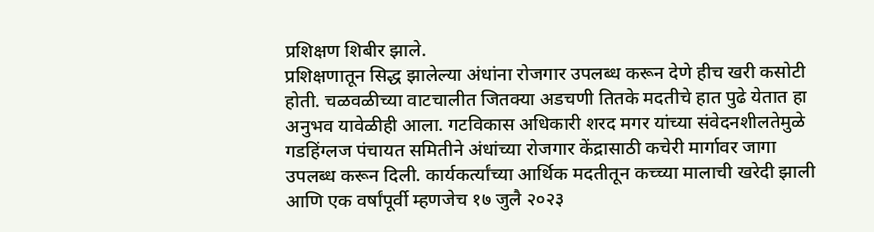प्रशिक्षण शिबीर झाले.
प्रशिक्षणातून सिद्ध झालेल्या अंधांना रोजगार उपलब्ध करून देणे हीच खरी कसोटी होती. चळवळीच्या वाटचालीत जितक्या अडचणी तितके मदतीचे हात पुढे येतात हा अनुभव यावेळीही आला. गटविकास अधिकारी शरद मगर यांच्या संवेदनशीलतेमुळे गडहिंग्लज पंचायत समितीने अंधांच्या रोजगार केंद्रासाठी कचेरी मार्गावर जागा उपलब्ध करून दिली. कार्यकर्त्यांच्या आर्थिक मदतीतून कच्च्या मालाची खरेदी झाली आणि एक वर्षांपूर्वी म्हणजेच १७ जुलै २०२३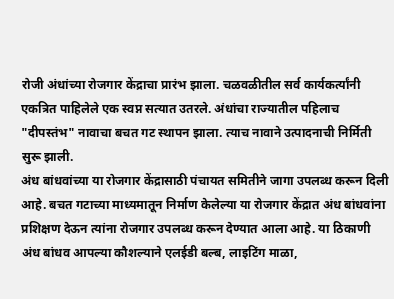रोजी अंधांच्या रोजगार केंद्राचा प्रारंभ झाला. चळवळीतील सर्व कार्यकर्त्यांनी एकत्रित पाहिलेले एक स्वप्न सत्यात उतरले. अंधांचा राज्यातील पहिलाच "दीपस्तंभ" नावाचा बचत गट स्थापन झाला. त्याच नावाने उत्पादनाची निर्मिती सुरू झाली.
अंध बांधवांच्या या रोजगार केंद्रासाठी पंचायत समितीने जागा उपलब्ध करून दिली आहे. बचत गटाच्या माध्यमातून निर्माण केलेल्या या रोजगार केंद्रात अंध बांधवांना प्रशिक्षण देऊन त्यांना रोजगार उपलब्ध करून देण्यात आला आहे. या ठिकाणी अंध बांधव आपल्या कौशल्याने एलईडी बल्ब, लाइटिंग माळा,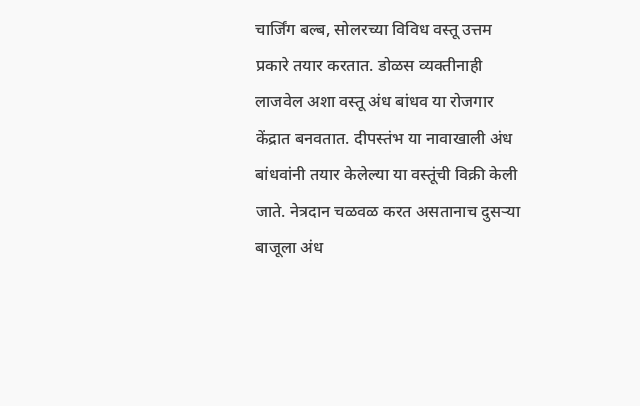चार्जिंग बल्ब, सोलरच्या विविध वस्तू उत्तम प्रकारे तयार करतात. डोळस व्यक्तीनाही लाजवेल अशा वस्तू अंध बांधव या रोजगार केंद्रात बनवतात. दीपस्तंभ या नावाखाली अंध बांधवांनी तयार केलेल्या या वस्तूंची विक्री केली जाते. नेत्रदान चळवळ करत असतानाच दुसऱ्या बाजूला अंध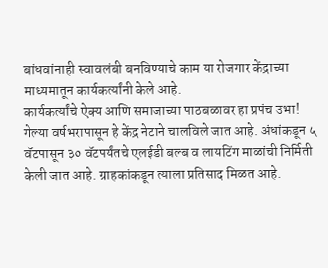बांधवांनाही स्वावलंबी बनविण्याचे काम या रोजगार केंद्राच्या माध्यमातून कार्यकर्त्यांनी केले आहे.
कार्यकर्त्यांचे ऐक्य आणि समाजाच्या पाठबळावर हा प्रपंच उभा!
गेल्या वर्षभरापासून हे केंद्र नेटाने चालविले जात आहे. अंधांकडून ५ वॅटपासून ३० वॅटपर्यंतचे एलईडी बल्ब व लायटिंग माळांची निर्मिती केली जात आहे. ग्राहकांकडून त्याला प्रतिसाद मिळत आहे.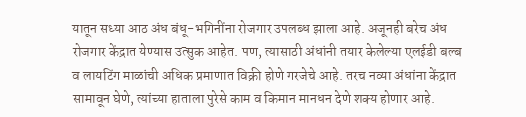यातून सध्या आठ अंध बंधू-भगिनींना रोजगार उपलब्ध झाला आहे. अजूनही बरेच अंध रोजगार केंद्रात येण्यास उत्सुक आहेत. पण, त्यासाठी अंधांनी तयार केलेल्या एलईडी बल्ब व लायटिंग माळांची अधिक प्रमाणात विक्री होणे गरजेचे आहे. तरच नव्या अंधांना केंद्रात सामावून घेणे, त्यांच्या हाताला पुरेसे काम व किमान मानधन देणे शक्य होणार आहे.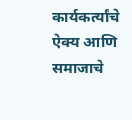कार्यकर्त्यांचे ऐक्य आणि समाजाचे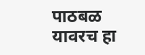पाठबळ यावरच हा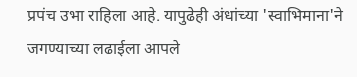प्रपंच उभा राहिला आहे. यापुढेही अंधांच्या 'स्वाभिमाना'ने जगण्याच्या लढाईला आपले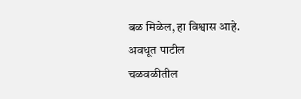बळ मिळेल, हा विश्वास आहे.
अवधूत पाटील
चळवळीतील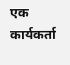एक कार्यकर्ता